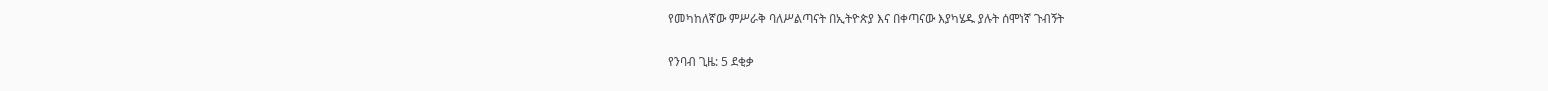የመካከለኛው ምሥራቅ ባለሥልጣናት በኢትዮጵያ እና በቀጣናው እያካሄዱ ያሉት ሰሞነኛ ጉብኝት

የንባብ ጊዜ: 5 ደቂቃ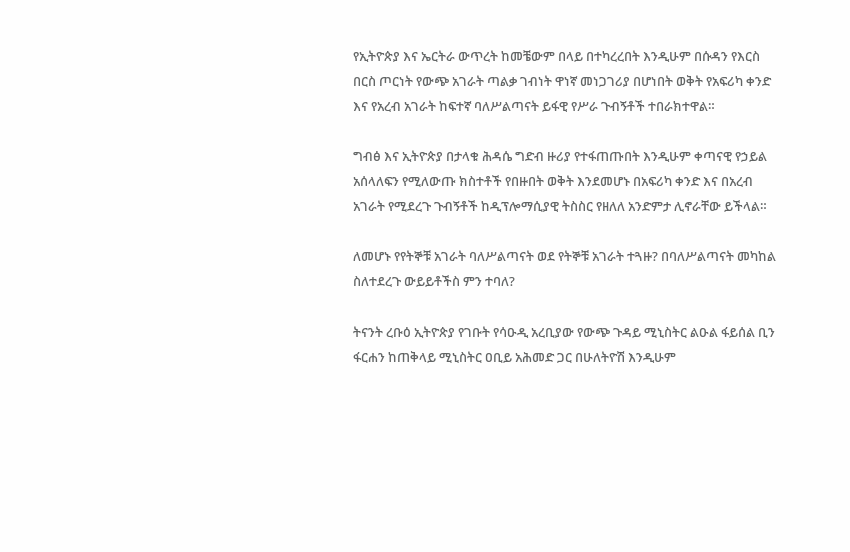የኢትዮጵያ እና ኤርትራ ውጥረት ከመቼውም በላይ በተካረረበት እንዲሁም በሱዳን የእርስ በርስ ጦርነት የውጭ አገራት ጣልቃ ገብነት ዋነኛ መነጋገሪያ በሆነበት ወቅት የአፍሪካ ቀንድ እና የአረብ አገራት ከፍተኛ ባለሥልጣናት ይፋዊ የሥራ ጉብኝቶች ተበራክተዋል።

ግብፅ እና ኢትዮጵያ በታላቁ ሕዳሴ ግድብ ዙሪያ የተፋጠጡበት እንዲሁም ቀጣናዊ የኃይል አሰላለፍን የሚለውጡ ክስተቶች የበዙበት ወቅት እንደመሆኑ በአፍሪካ ቀንድ እና በአረብ አገራት የሚደረጉ ጉብኝቶች ከዲፕሎማሲያዊ ትስስር የዘለለ አንድምታ ሊኖራቸው ይችላል።

ለመሆኑ የየትኞቹ አገራት ባለሥልጣናት ወደ የትኞቹ አገራት ተጓዙ? በባለሥልጣናት መካከል ስለተደረጉ ውይይቶችስ ምን ተባለ?

ትናንት ረቡዕ ኢትዮጵያ የገቡት የሳዑዲ አረቢያው የውጭ ጉዳይ ሚኒስትር ልዑል ፋይሰል ቢን ፋርሐን ከጠቅላይ ሚኒስትር ዐቢይ አሕመድ ጋር በሁለትዮሽ እንዲሁም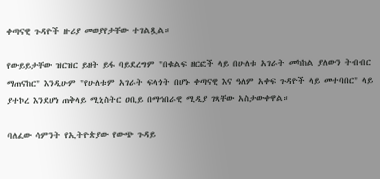ቀጣናዊ ጉዳዮች ዙሪያ መወያየታቸው ተገልጿል።

የውይይታቸው ዝርዝር ይዘት ይፋ ባይደረግም "በቁልፍ ዘርፎች ላይ በሁለቱ አገራት መካከል ያለውን ትብብር ማጠናከር" እንዲሁም "የሁለቱም አገራት ፍላጎት በሆኑ ቀጣናዊ እና ዓለም አቀፍ ጉዳዮች ላይ መተባበር" ላይ ያተኮረ እንደሆነ ጠቅላይ ሚኒስትር ዐቢይ በማኅበራዊ ሚዲያ ገጻቸው አስታውቀዋል።

ባለፈው ሳምንት የኢትዮጵያው የውጭ ጉዳይ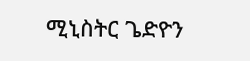ሚኒስትር ጌድዮን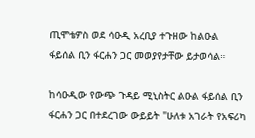ጢሞቴዎስ ወደ ሳዑዲ አረቢያ ተጉዘው ከልዑል ፋይሰል ቢን ፋርሐን ጋር መወያየታቸው ይታወሳል።

ከሳዑዲው የውጭ ጉዳይ ሚኒስትር ልዑል ፋይሰል ቢን ፋርሐን ጋር በተደረገው ውይይት "ሁለቱ አገራት የአፍሪካ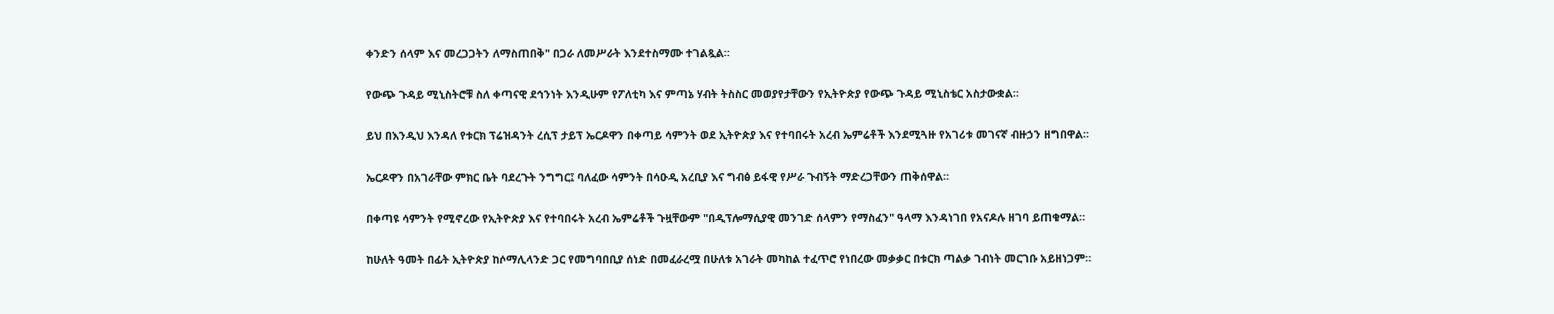ቀንድን ሰላም እና መረጋጋትን ለማስጠበቅ" በጋራ ለመሥራት እንደተስማሙ ተገልጿል።

የውጭ ጉዳይ ሚኒስትሮቹ ስለ ቀጣናዊ ደኅንነት እንዲሁም የፖለቲካ እና ምጣኔ ሃብት ትስስር መወያየታቸውን የኢትዮጵያ የውጭ ጉዳይ ሚኒስቴር አስታውቋል።

ይህ በእንዲህ እንዳለ የቱርክ ፕሬዝዳንት ረሲፕ ታይፕ ኤርዶዋን በቀጣይ ሳምንት ወደ ኢትዮጵያ እና የተባበሩት አረብ ኤምሬቶች እንደሚጓዙ የአገሪቱ መገናኛ ብዙኃን ዘግበዋል።

ኤርዶዋን በአገራቸው ምክር ቤት ባደረጉት ንግግር፤ ባለፈው ሳምንት በሳዑዲ አረቢያ እና ግብፅ ይፋዊ የሥራ ጉብኝት ማድረጋቸውን ጠቅሰዋል።

በቀጣዩ ሳምንት የሚኖረው የኢትዮጵያ እና የተባበሩት አረብ ኤምሬቶች ጉዟቸውም "በዲፕሎማሲያዊ መንገድ ሰላምን የማስፈን" ዓላማ እንዳነገበ የአናዶሉ ዘገባ ይጠቁማል።

ከሁለት ዓመት በፊት ኢትዮጵያ ከሶማሊላንድ ጋር የመግባበቢያ ሰነድ በመፈራረሟ በሁለቱ አገራት መካከል ተፈጥሮ የነበረው መቃቃር በቱርክ ጣልቃ ገብነት መርገቡ አይዘነጋም።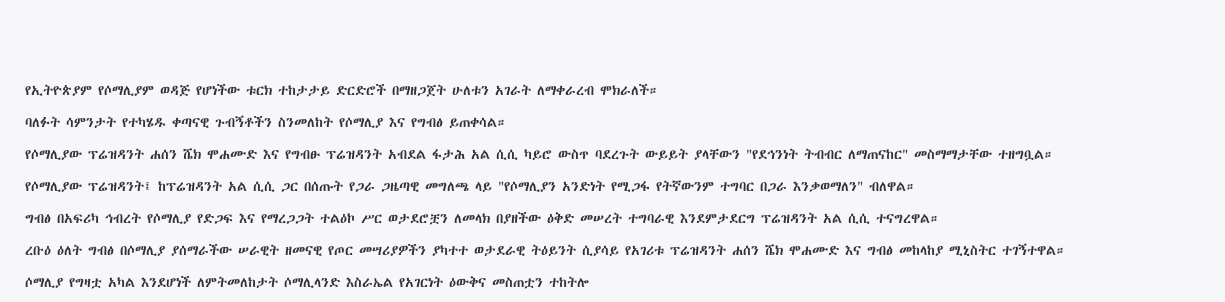የኢትዮጵያም የሶማሊያም ወዳጅ የሆነችው ቱርክ ተከታታይ ድርድሮች በማዘጋጀት ሁለቱን አገራት ለማቀራረብ ሞክራለች።

ባለፉት ሳምንታት የተካሄዱ ቀጣናዊ ጉብኝቶችን ስንመለከት የሶማሊያ እና የግብፅ ይጠቀሳል።

የሶማሊያው ፕሬዝዳንት ሐሰን ሼክ ሞሐሙድ እና የግብፁ ፕሬዝዳንት አብደል ፋታሕ አል ሲሲ ካይሮ ውስጥ ባደረጉት ውይይት ያላቸውን "የደኅንነት ትብብር ለማጠናከር" መስማማታቸው ተዘግቧል።

የሶማሊያው ፕሬዝዳንት፤ ከፕሬዝዳንት አል ሲሲ ጋር በሰጡት የጋራ ጋዜጣዊ መግለጫ ላይ "የሶማሊያን አንድነት የሚጋፋ የትኛውንም ተግባር በጋራ እንቃወማለን" ብለዋል።

ግብፅ በአፍሪካ ኅብረት የሶማሊያ የድጋፍ እና የማረጋጋት ተልዕኮ ሥር ወታደሮቿን ለመላክ በያዘችው ዕቅድ መሠረት ተግባራዊ እንደምታደርግ ፕሬዝዳንት አል ሲሲ ተናግረዋል።

ረቡዕ ዕለት ግብፅ በሶማሊያ ያሰማራችው ሠራዊት ዘመናዊ የጦር መሣሪያዎችን ያካተተ ወታደራዊ ትዕይንት ሲያሳይ የአገሪቱ ፕሬዝዳንት ሐሰን ሼክ ሞሐሙድ እና ግብፅ መከላከያ ሚኒስትር ተገኝተዋል።

ሶማሊያ የግዛቷ አካል እንደሆነች ለምትመለከታት ሶማሊላንድ እስራኤል የአገርነት ዕውቅና መስጠቷን ተከትሎ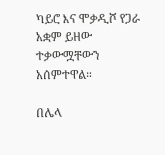ካይሮ እና ሞቃዲሾ የጋራ አቋም ይዘው ተቃውሟቸውን አሰምተዋል።

በሌላ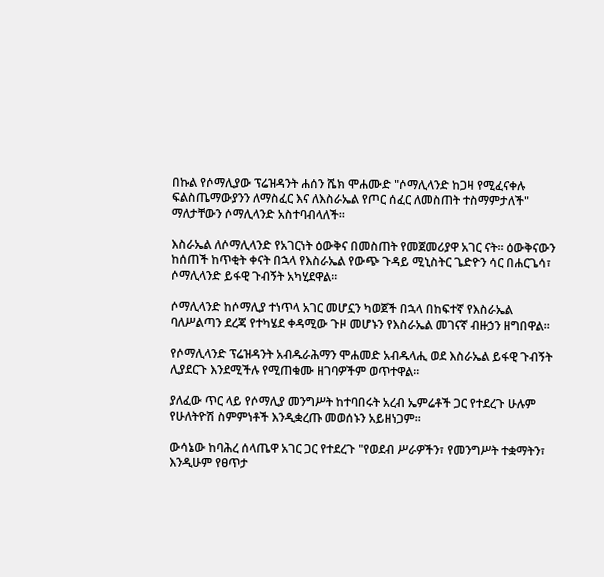በኩል የሶማሊያው ፕሬዝዳንት ሐሰን ሼክ ሞሐሙድ "ሶማሊላንድ ከጋዛ የሚፈናቀሉ ፍልስጤማውያንን ለማስፈር እና ለእስራኤል የጦር ሰፈር ለመስጠት ተስማምታለች" ማለታቸውን ሶማሊላንድ አስተባብላለች።

እስራኤል ለሶማሊላንድ የአገርነት ዕውቅና በመስጠት የመጀመሪያዋ አገር ናት። ዕውቅናውን ከሰጠች ከጥቂት ቀናት በኋላ የእስራኤል የውጭ ጉዳይ ሚኒስትር ጌድዮን ሳር በሐርጌሳ፣ ሶማሊላንድ ይፋዊ ጉብኝት አካሂደዋል።

ሶማሊላንድ ከሶማሊያ ተነጥላ አገር መሆኗን ካወጀች በኋላ በከፍተኛ የእስራኤል ባለሥልጣን ደረጃ የተካሄደ ቀዳሚው ጉዞ መሆኑን የእስራኤል መገናኛ ብዙኃን ዘግበዋል።

የሶማሊላንድ ፕሬዝዳንት አብዱራሕማን ሞሐመድ አብዱላሒ ወደ እስራኤል ይፋዊ ጉብኝት ሊያደርጉ እንደሚችሉ የሚጠቁሙ ዘገባዎችም ወጥተዋል።

ያለፈው ጥር ላይ የሶማሊያ መንግሥት ከተባበሩት አረብ ኤምሬቶች ጋር የተደረጉ ሁሉም የሁለትዮሽ ስምምነቶች እንዲቋረጡ መወሰኑን አይዘነጋም።

ውሳኔው ከባሕረ ሰላጤዋ አገር ጋር የተደረጉ "የወደብ ሥራዎችን፣ የመንግሥት ተቋማትን፣ እንዲሁም የፀጥታ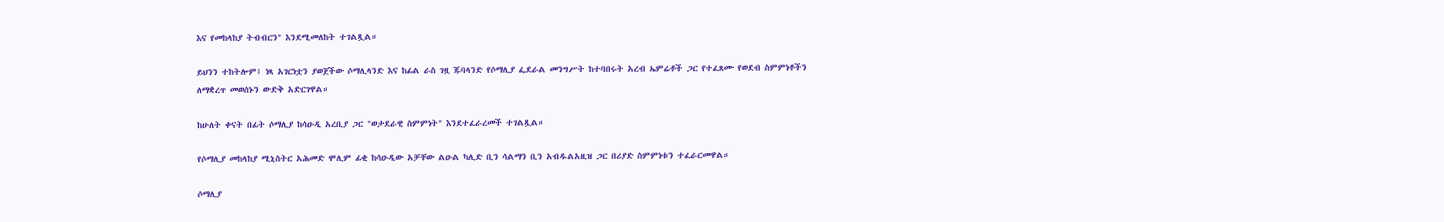እና የመከላከያ ትብብርን" እንደሚመለከት ተገልጿል።

ይህንን ተከትሎም፤ ነጻ አገርነቷን ያወጀችው ሶማሊላንድ እና ከፊል ራስ ገዟ ጁባላንድ የሶማሊያ ፌደራል መንግሥት ከተባበሩት አረብ ኤምሬቶች ጋር የተፈጸሙ የወደብ ስምምነቶችን ለማቋረጥ መወሰኑን ውድቅ አድርገዋል።

ከሁለት ቀናት በፊት ሶማሊያ ከሳዑዲ አረቢያ ጋር "ወታደራዊ ስምምነት" እንደተፈራረመች ተገልጿል።

የሶማሊያ መከላከያ ሚኒስትር አሕመድ ሞሊም ፊቂ ከሳዑዲው አቻቸው ልዑል ካሊድ ቢን ሳልማን ቢን አብዱልአዚዝ ጋር በሪያድ ስምምነቱን ተፈራርመዋል።

ሶማሊያ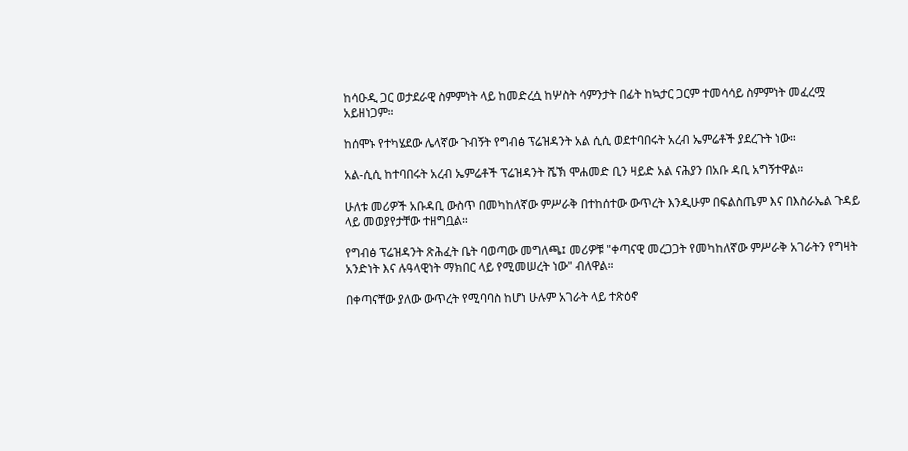ከሳዑዲ ጋር ወታደራዊ ስምምነት ላይ ከመድረሷ ከሦስት ሳምንታት በፊት ከኳታር ጋርም ተመሳሳይ ስምምነት መፈረሟ አይዘነጋም።

ከሰሞኑ የተካሄደው ሌላኛው ጉብኝት የግብፅ ፕሬዝዳንት አል ሲሲ ወደተባበሩት አረብ ኤምሬቶች ያደረጉት ነው።

አል-ሲሲ ከተባበሩት አረብ ኤምሬቶች ፕሬዝዳንት ሼኽ ሞሐመድ ቢን ዛይድ አል ናሕያን በአቡ ዳቢ አግኝተዋል።

ሁለቱ መሪዎች አቡዳቢ ውስጥ በመካከለኛው ምሥራቅ በተከሰተው ውጥረት እንዲሁም በፍልስጤም እና በእስራኤል ጉዳይ ላይ መወያየታቸው ተዘግቧል።

የግብፅ ፕሬዝዳንት ጽሕፈት ቤት ባወጣው መግለጫ፤ መሪዎቹ "ቀጣናዊ መረጋጋት የመካከለኛው ምሥራቅ አገራትን የግዛት አንድነት እና ሉዓላዊነት ማክበር ላይ የሚመሠረት ነው" ብለዋል።

በቀጣናቸው ያለው ውጥረት የሚባባስ ከሆነ ሁሉም አገራት ላይ ተጽዕኖ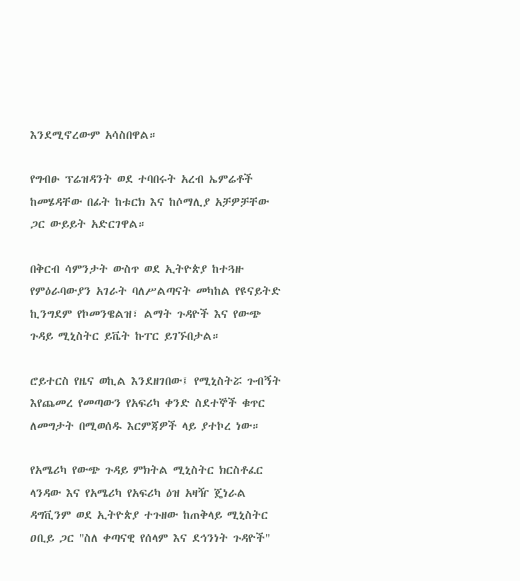እንደሚኖረውም አሳስበዋል።

የግብፁ ፕሬዝዳንት ወደ ተባበሩት አረብ ኤምሬቶች ከመሄዳቸው በፊት ከቱርክ እና ከሶማሊያ አቻዎቻቸው ጋር ውይይት አድርገዋል።

በቅርብ ሳምንታት ውስጥ ወደ ኢትዮጵያ ከተጓዙ የምዕራባውያን አገራት ባለሥልጣናት መካከል የዩናይትድ ኪንግደም የኮመንዌልዝ፣ ልማት ጉዳዮች እና የውጭ ጉዳይ ሚኒስትር ይቬት ኩፐር ይገኙበታል።

ሮይተርስ የዜና ወኪል እንደዘገበው፤ የሚኒስትሯ ጉብኝት እየጨመረ የመጣውን የአፍሪካ ቀንድ ስደተኞች ቁጥር ለመግታት በሚወሰዱ እርምጃዎች ላይ ያተኮረ ነው።

የአሜሪካ የውጭ ጉዳይ ምክትል ሚኒስትር ክርስቶፈር ላንዳው እና የአሜሪካ የአፍሪካ ዕዝ አዛዥ ጄነራል ዳግቪንም ወደ ኢትዮጵያ ተጉዘው ከጠቅላይ ሚኒስትር ዐቢይ ጋር "ስለ ቀጣናዊ የሰላም እና ደኅንነት ጉዳዮች"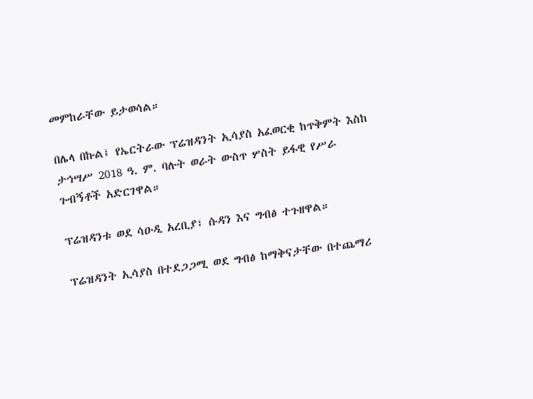መምከራቸው ይታወሳል።

በሌላ በኩል፤ የኤርትራው ፕሬዝዳንት ኢሳያስ አፈወርቂ ከጥቅምት እስከ ታኅሣሥ 2018 ዓ. ም. ባሉት ወራት ውስጥ ሦስት ይፋዊ የሥራ ጉብኝቶች አድርገዋል።

ፕሬዝዳንቱ ወደ ሳዑዲ አረቢያ፣ ሱዳን እና ግብፅ ተጉዘዋል።

ፕሬዝዳንት ኢሳያስ በተደጋጋሚ ወደ ግብፅ ከማቅናታቸው በተጨማሪ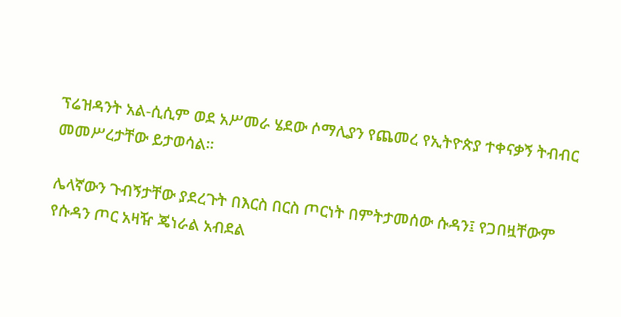ፕሬዝዳንት አል-ሲሲም ወደ አሥመራ ሄደው ሶማሊያን የጨመረ የኢትዮጵያ ተቀናቃኝ ትብብር መመሥረታቸው ይታወሳል።

ሌላኛውን ጉብኝታቸው ያደረጉት በእርስ በርስ ጦርነት በምትታመሰው ሱዳን፤ የጋበዟቸውም የሱዳን ጦር አዛዥ ጄነራል አብደል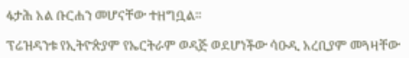ፋታሕ አል ቡርሐን መሆናቸው ተዘግቧል።

ፕሬዝዳንቱ የኢትዮጵያም የኤርትራም ወዳጅ ወደሆነችው ሳዑዲ አረቢያም መጓዛቸው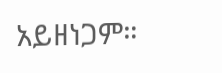አይዘነጋም።